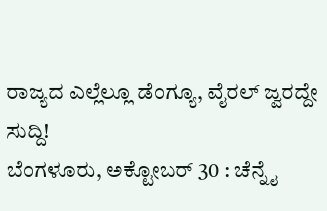ರಾಜ್ಯದ ಎಲ್ಲೆಲ್ಲೂ ಡೆಂಗ್ಯೂ, ವೈರಲ್ ಜ್ವರದ್ದೇ ಸುದ್ದಿ!
ಬೆಂಗಳೂರು, ಅಕ್ಟೋಬರ್ 30 : ಚೆನ್ನೈ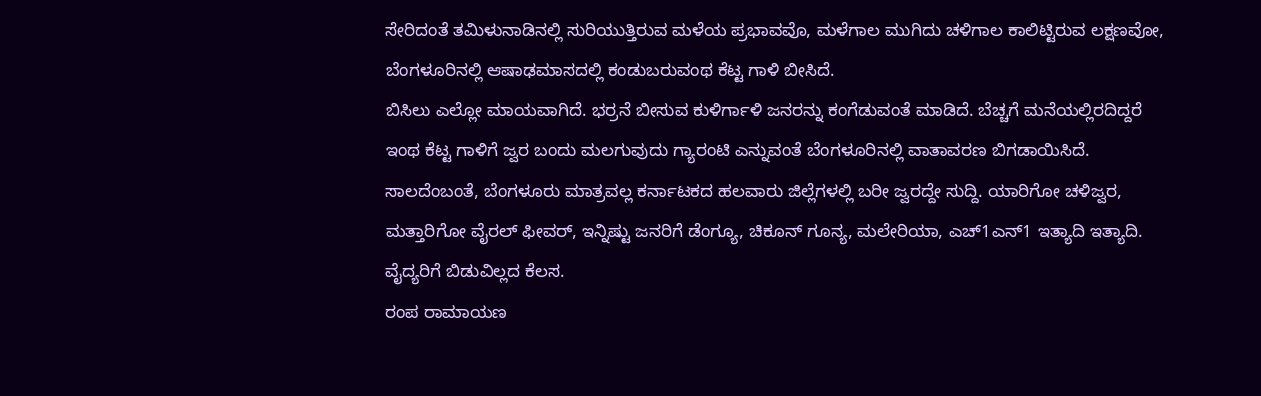ಸೇರಿದಂತೆ ತಮಿಳುನಾಡಿನಲ್ಲಿ ಸುರಿಯುತ್ತಿರುವ ಮಳೆಯ ಪ್ರಭಾವವೊ, ಮಳೆಗಾಲ ಮುಗಿದು ಚಳಿಗಾಲ ಕಾಲಿಟ್ಟಿರುವ ಲಕ್ಷಣವೋ, ಬೆಂಗಳೂರಿನಲ್ಲಿ ಆಷಾಢಮಾಸದಲ್ಲಿ ಕಂಡುಬರುವಂಥ ಕೆಟ್ಟ ಗಾಳಿ ಬೀಸಿದೆ.
ಬಿಸಿಲು ಎಲ್ಲೋ ಮಾಯವಾಗಿದೆ. ಭರ್ರನೆ ಬೀಸುವ ಕುಳಿರ್ಗಾಳಿ ಜನರನ್ನು ಕಂಗೆಡುವಂತೆ ಮಾಡಿದೆ. ಬೆಚ್ಚಗೆ ಮನೆಯಲ್ಲಿರದಿದ್ದರೆ ಇಂಥ ಕೆಟ್ಟ ಗಾಳಿಗೆ ಜ್ವರ ಬಂದು ಮಲಗುವುದು ಗ್ಯಾರಂಟಿ ಎನ್ನುವಂತೆ ಬೆಂಗಳೂರಿನಲ್ಲಿ ವಾತಾವರಣ ಬಿಗಡಾಯಿಸಿದೆ.
ಸಾಲದೆಂಬಂತೆ, ಬೆಂಗಳೂರು ಮಾತ್ರವಲ್ಲ ಕರ್ನಾಟಕದ ಹಲವಾರು ಜಿಲ್ಲೆಗಳಲ್ಲಿ ಬರೀ ಜ್ವರದ್ದೇ ಸುದ್ದಿ. ಯಾರಿಗೋ ಚಳಿಜ್ವರ, ಮತ್ತಾರಿಗೋ ವೈರಲ್ ಫೀವರ್, ಇನ್ನಿಷ್ಟು ಜನರಿಗೆ ಡೆಂಗ್ಯೂ, ಚಿಕೂನ್ ಗೂನ್ಯ, ಮಲೇರಿಯಾ, ಎಚ್1ಎನ್1 ಇತ್ಯಾದಿ ಇತ್ಯಾದಿ. ವೈದ್ಯರಿಗೆ ಬಿಡುವಿಲ್ಲದ ಕೆಲಸ.
ರಂಪ ರಾಮಾಯಣ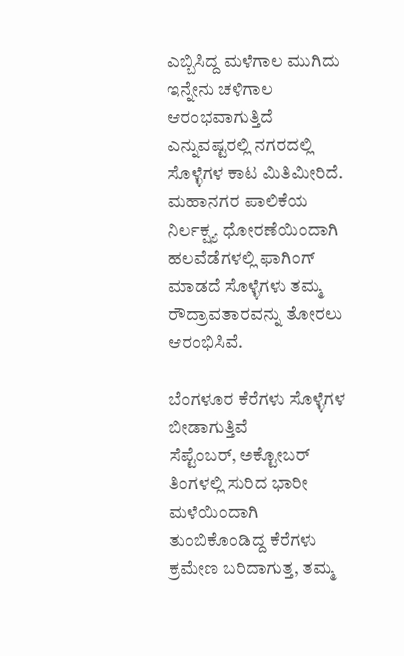ಎಬ್ಬಿಸಿದ್ದ ಮಳೆಗಾಲ ಮುಗಿದು ಇನ್ನೇನು ಚಳಿಗಾಲ ಆರಂಭವಾಗುತ್ತಿದೆ ಎನ್ನುವಷ್ಟರಲ್ಲಿ ನಗರದಲ್ಲಿ ಸೊಳ್ಳೆಗಳ ಕಾಟ ಮಿತಿಮೀರಿದೆ. ಮಹಾನಗರ ಪಾಲಿಕೆಯ ನಿರ್ಲಕ್ಷ್ಯ ಧೋರಣೆಯಿಂದಾಗಿ ಹಲವೆಡೆಗಳಲ್ಲಿ ಫಾಗಿಂಗ್ ಮಾಡದೆ ಸೊಳ್ಳೆಗಳು ತಮ್ಮ ರೌದ್ರಾವತಾರವನ್ನು ತೋರಲು ಆರಂಭಿಸಿವೆ.

ಬೆಂಗಳೂರ ಕೆರೆಗಳು ಸೊಳ್ಳೆಗಳ ಬೀಡಾಗುತ್ತಿವೆ
ಸೆಪ್ಟೆಂಬರ್, ಅಕ್ಟೋಬರ್ ತಿಂಗಳಲ್ಲಿ ಸುರಿದ ಭಾರೀ ಮಳೆಯಿಂದಾಗಿ ತುಂಬಿಕೊಂಡಿದ್ದ ಕೆರೆಗಳು ಕ್ರಮೇಣ ಬರಿದಾಗುತ್ತ, ತಮ್ಮ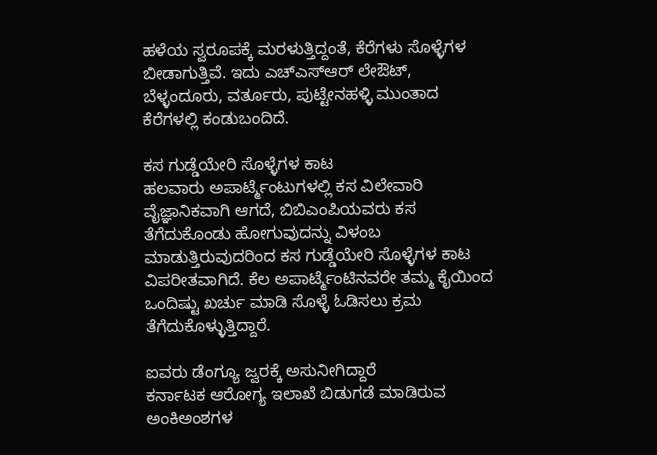ಹಳೆಯ ಸ್ವರೂಪಕ್ಕೆ ಮರಳುತ್ತಿದ್ದಂತೆ, ಕೆರೆಗಳು ಸೊಳ್ಳೆಗಳ ಬೀಡಾಗುತ್ತಿವೆ. ಇದು ಎಚ್ಎಸ್ಆರ್ ಲೇಔಟ್, ಬೆಳ್ಳಂದೂರು, ವರ್ತೂರು, ಪುಟ್ಟೇನಹಳ್ಳಿ ಮುಂತಾದ ಕೆರೆಗಳಲ್ಲಿ ಕಂಡುಬಂದಿದೆ.

ಕಸ ಗುಡ್ಡೆಯೇರಿ ಸೊಳ್ಳೆಗಳ ಕಾಟ
ಹಲವಾರು ಅಪಾರ್ಟ್ಮೆಂಟುಗಳಲ್ಲಿ ಕಸ ವಿಲೇವಾರಿ ವೈಜ್ಞಾನಿಕವಾಗಿ ಆಗದೆ, ಬಿಬಿಎಂಪಿಯವರು ಕಸ ತೆಗೆದುಕೊಂಡು ಹೋಗುವುದನ್ನು ವಿಳಂಬ ಮಾಡುತ್ತಿರುವುದರಿಂದ ಕಸ ಗುಡ್ಡೆಯೇರಿ ಸೊಳ್ಳೆಗಳ ಕಾಟ ವಿಪರೀತವಾಗಿದೆ. ಕೆಲ ಅಪಾರ್ಟ್ಮೆಂಟಿನವರೇ ತಮ್ಮ ಕೈಯಿಂದ ಒಂದಿಷ್ಟು ಖರ್ಚು ಮಾಡಿ ಸೊಳ್ಳೆ ಓಡಿಸಲು ಕ್ರಮ ತೆಗೆದುಕೊಳ್ಳುತ್ತಿದ್ದಾರೆ.

ಐವರು ಡೆಂಗ್ಯೂ ಜ್ವರಕ್ಕೆ ಅಸುನೀಗಿದ್ದಾರೆ
ಕರ್ನಾಟಕ ಆರೋಗ್ಯ ಇಲಾಖೆ ಬಿಡುಗಡೆ ಮಾಡಿರುವ ಅಂಕಿಅಂಶಗಳ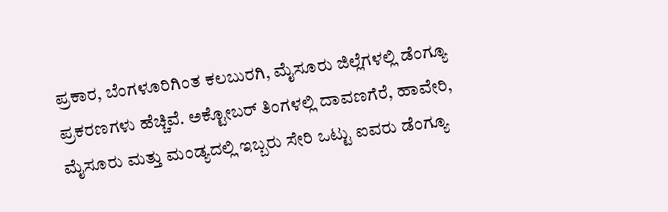ಪ್ರಕಾರ, ಬೆಂಗಳೂರಿಗಿಂತ ಕಲಬುರಗಿ, ಮೈಸೂರು ಜಿಲ್ಲೆಗಳಲ್ಲಿ ಡೆಂಗ್ಯೂ ಪ್ರಕರಣಗಳು ಹೆಚ್ಚಿವೆ. ಅಕ್ಟೋಬರ್ ತಿಂಗಳಲ್ಲಿ ದಾವಣಗೆರೆ, ಹಾವೇರಿ, ಮೈಸೂರು ಮತ್ತು ಮಂಡ್ಯದಲ್ಲಿ ಇಬ್ಬರು ಸೇರಿ ಒಟ್ಟು ಐವರು ಡೆಂಗ್ಯೂ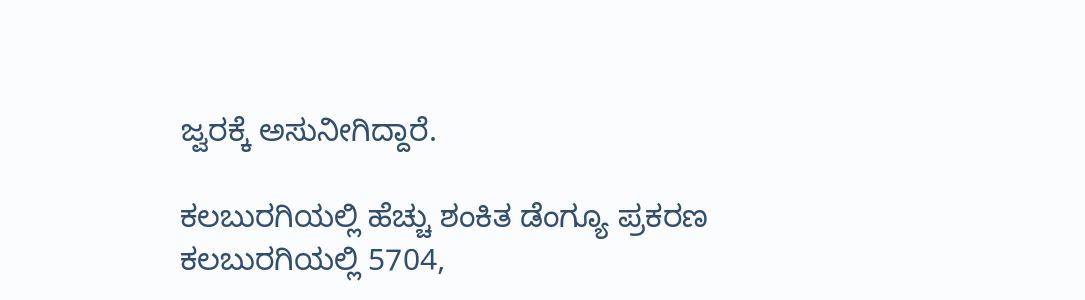ಜ್ವರಕ್ಕೆ ಅಸುನೀಗಿದ್ದಾರೆ.

ಕಲಬುರಗಿಯಲ್ಲಿ ಹೆಚ್ಚು ಶಂಕಿತ ಡೆಂಗ್ಯೂ ಪ್ರಕರಣ
ಕಲಬುರಗಿಯಲ್ಲಿ 5704,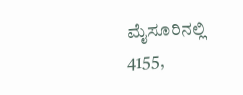ಮೈಸೂರಿನಲ್ಲಿ 4155,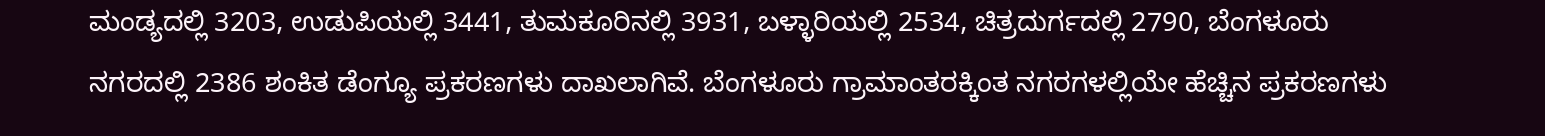ಮಂಡ್ಯದಲ್ಲಿ 3203, ಉಡುಪಿಯಲ್ಲಿ 3441, ತುಮಕೂರಿನಲ್ಲಿ 3931, ಬಳ್ಳಾರಿಯಲ್ಲಿ 2534, ಚಿತ್ರದುರ್ಗದಲ್ಲಿ 2790, ಬೆಂಗಳೂರು ನಗರದಲ್ಲಿ 2386 ಶಂಕಿತ ಡೆಂಗ್ಯೂ ಪ್ರಕರಣಗಳು ದಾಖಲಾಗಿವೆ. ಬೆಂಗಳೂರು ಗ್ರಾಮಾಂತರಕ್ಕಿಂತ ನಗರಗಳಲ್ಲಿಯೇ ಹೆಚ್ಚಿನ ಪ್ರಕರಣಗಳು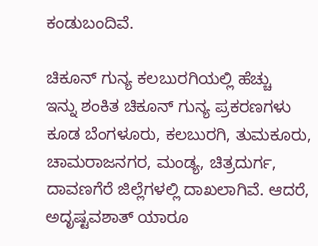ಕಂಡುಬಂದಿವೆ.

ಚಿಕೂನ್ ಗುನ್ಯ ಕಲಬುರಗಿಯಲ್ಲಿ ಹೆಚ್ಚು
ಇನ್ನು ಶಂಕಿತ ಚಿಕೂನ್ ಗುನ್ಯ ಪ್ರಕರಣಗಳು ಕೂಡ ಬೆಂಗಳೂರು, ಕಲಬುರಗಿ, ತುಮಕೂರು, ಚಾಮರಾಜನಗರ, ಮಂಡ್ಯ, ಚಿತ್ರದುರ್ಗ, ದಾವಣಗೆರೆ ಜಿಲ್ಲೆಗಳಲ್ಲಿ ದಾಖಲಾಗಿವೆ. ಆದರೆ, ಅದೃಷ್ಟವಶಾತ್ ಯಾರೂ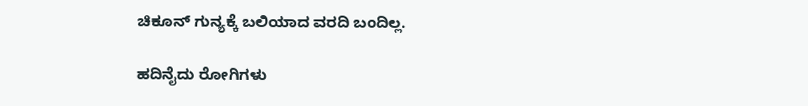ಚಿಕೂನ್ ಗುನ್ಯಕ್ಕೆ ಬಲಿಯಾದ ವರದಿ ಬಂದಿಲ್ಲ.

ಹದಿನೈದು ರೋಗಿಗಳು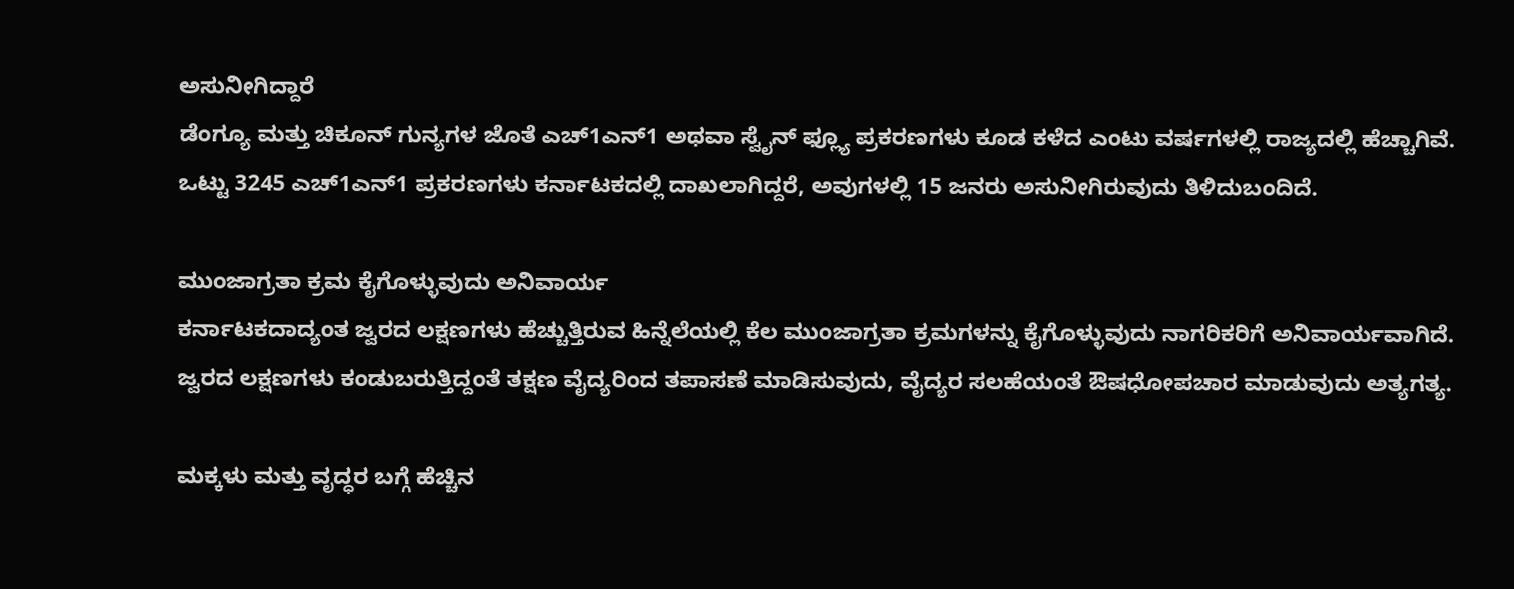ಅಸುನೀಗಿದ್ದಾರೆ
ಡೆಂಗ್ಯೂ ಮತ್ತು ಚಿಕೂನ್ ಗುನ್ಯಗಳ ಜೊತೆ ಎಚ್1ಎನ್1 ಅಥವಾ ಸ್ವೈನ್ ಫ್ಲ್ಯೂ ಪ್ರಕರಣಗಳು ಕೂಡ ಕಳೆದ ಎಂಟು ವರ್ಷಗಳಲ್ಲಿ ರಾಜ್ಯದಲ್ಲಿ ಹೆಚ್ಚಾಗಿವೆ. ಒಟ್ಟು 3245 ಎಚ್1ಎನ್1 ಪ್ರಕರಣಗಳು ಕರ್ನಾಟಕದಲ್ಲಿ ದಾಖಲಾಗಿದ್ದರೆ, ಅವುಗಳಲ್ಲಿ 15 ಜನರು ಅಸುನೀಗಿರುವುದು ತಿಳಿದುಬಂದಿದೆ.

ಮುಂಜಾಗ್ರತಾ ಕ್ರಮ ಕೈಗೊಳ್ಳುವುದು ಅನಿವಾರ್ಯ
ಕರ್ನಾಟಕದಾದ್ಯಂತ ಜ್ವರದ ಲಕ್ಷಣಗಳು ಹೆಚ್ಚುತ್ತಿರುವ ಹಿನ್ನೆಲೆಯಲ್ಲಿ ಕೆಲ ಮುಂಜಾಗ್ರತಾ ಕ್ರಮಗಳನ್ನು ಕೈಗೊಳ್ಳುವುದು ನಾಗರಿಕರಿಗೆ ಅನಿವಾರ್ಯವಾಗಿದೆ. ಜ್ವರದ ಲಕ್ಷಣಗಳು ಕಂಡುಬರುತ್ತಿದ್ದಂತೆ ತಕ್ಷಣ ವೈದ್ಯರಿಂದ ತಪಾಸಣೆ ಮಾಡಿಸುವುದು, ವೈದ್ಯರ ಸಲಹೆಯಂತೆ ಔಷಧೋಪಚಾರ ಮಾಡುವುದು ಅತ್ಯಗತ್ಯ.

ಮಕ್ಕಳು ಮತ್ತು ವೃದ್ಧರ ಬಗ್ಗೆ ಹೆಚ್ಚಿನ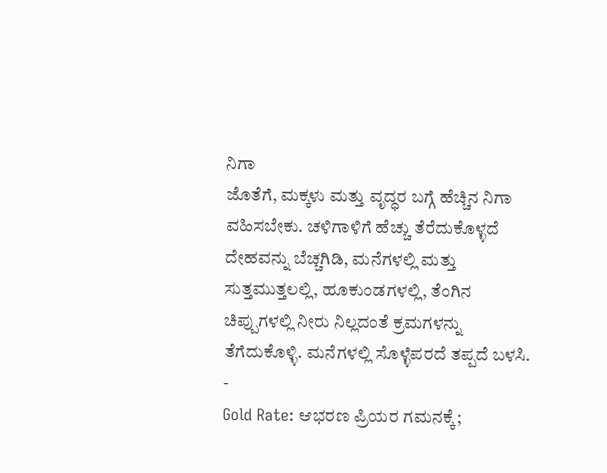ನಿಗಾ
ಜೊತೆಗೆ, ಮಕ್ಕಳು ಮತ್ತು ವೃದ್ಧರ ಬಗ್ಗೆ ಹೆಚ್ಚಿನ ನಿಗಾ ವಹಿಸಬೇಕು. ಚಳಿಗಾಳಿಗೆ ಹೆಚ್ಚು ತೆರೆದುಕೊಳ್ಳದೆ ದೇಹವನ್ನು ಬೆಚ್ಚಗಿಡಿ, ಮನೆಗಳಲ್ಲಿ ಮತ್ತು ಸುತ್ತಮುತ್ತಲಲ್ಲಿ, ಹೂಕುಂಡಗಳಲ್ಲಿ, ತೆಂಗಿನ ಚಿಪ್ಪುಗಳಲ್ಲಿ ನೀರು ನಿಲ್ಲದಂತೆ ಕ್ರಮಗಳನ್ನು ತೆಗೆದುಕೊಳ್ಳಿ. ಮನೆಗಳಲ್ಲಿ ಸೊಳ್ಳೆಪರದೆ ತಪ್ಪದೆ ಬಳಸಿ.
-
Gold Rate: ಆಭರಣ ಪ್ರಿಯರ ಗಮನಕ್ಕೆ;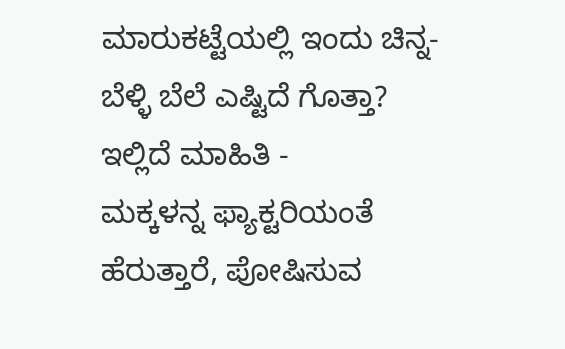ಮಾರುಕಟ್ಟೆಯಲ್ಲಿ ಇಂದು ಚಿನ್ನ-ಬೆಳ್ಳಿ ಬೆಲೆ ಎಷ್ಟಿದೆ ಗೊತ್ತಾ? ಇಲ್ಲಿದೆ ಮಾಹಿತಿ -
ಮಕ್ಕಳನ್ನ ಫ್ಯಾಕ್ಟರಿಯಂತೆ ಹೆರುತ್ತಾರೆ, ಪೋಷಿಸುವ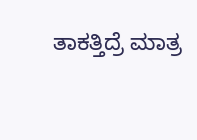ತಾಕತ್ತಿದ್ರೆ ಮಾತ್ರ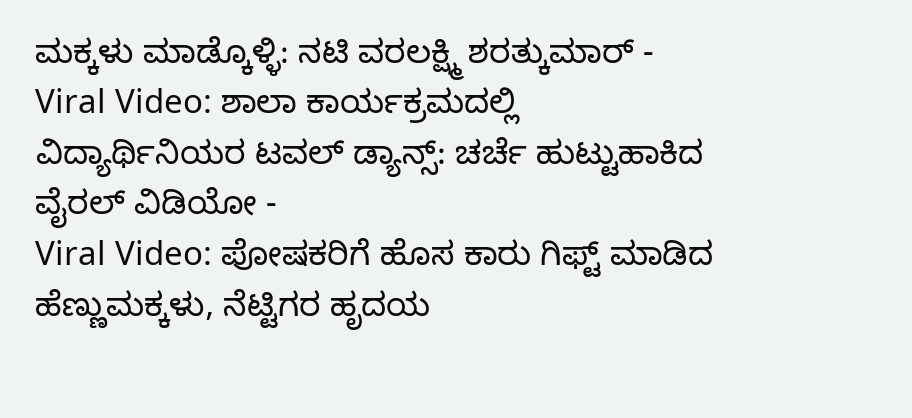ಮಕ್ಕಳು ಮಾಡ್ಕೊಳ್ಳಿ: ನಟಿ ವರಲಕ್ಷ್ಮಿ ಶರತ್ಕುಮಾರ್ -
Viral Video: ಶಾಲಾ ಕಾರ್ಯಕ್ರಮದಲ್ಲಿ ವಿದ್ಯಾರ್ಥಿನಿಯರ ಟವಲ್ ಡ್ಯಾನ್ಸ್: ಚರ್ಚೆ ಹುಟ್ಟುಹಾಕಿದ ವೈರಲ್ ವಿಡಿಯೋ -
Viral Video: ಪೋಷಕರಿಗೆ ಹೊಸ ಕಾರು ಗಿಫ್ಟ್ ಮಾಡಿದ ಹೆಣ್ಣುಮಕ್ಕಳು, ನೆಟ್ಟಿಗರ ಹೃದಯ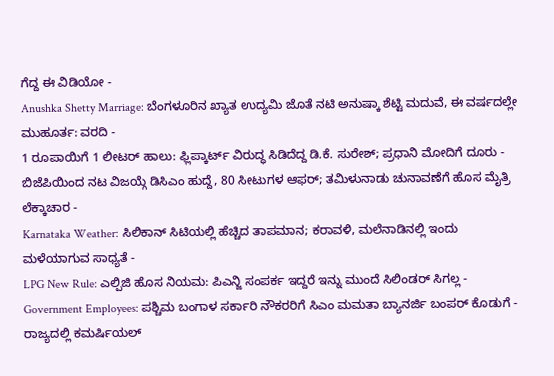ಗೆದ್ದ ಈ ವಿಡಿಯೋ -
Anushka Shetty Marriage: ಬೆಂಗಳೂರಿನ ಖ್ಯಾತ ಉದ್ಯಮಿ ಜೊತೆ ನಟಿ ಅನುಷ್ಕಾ ಶೆಟ್ಟಿ ಮದುವೆ, ಈ ವರ್ಷದಲ್ಲೇ ಮುಹೂರ್ತ: ವರದಿ -
1 ರೂಪಾಯಿಗೆ 1 ಲೀಟರ್ ಹಾಲು: ಫ್ಲಿಪ್ಕಾರ್ಟ್ ವಿರುದ್ಧ ಸಿಡಿದೆದ್ದ ಡಿ.ಕೆ. ಸುರೇಶ್; ಪ್ರಧಾನಿ ಮೋದಿಗೆ ದೂರು -
ಬಿಜೆಪಿಯಿಂದ ನಟ ವಿಜಯ್ಗೆ ಡಿಸಿಎಂ ಹುದ್ದೆ, 80 ಸೀಟುಗಳ ಆಫರ್; ತಮಿಳುನಾಡು ಚುನಾವಣೆಗೆ ಹೊಸ ಮೈತ್ರಿ ಲೆಕ್ಕಾಚಾರ -
Karnataka Weather: ಸಿಲಿಕಾನ್ ಸಿಟಿಯಲ್ಲಿ ಹೆಚ್ಚಿದ ತಾಪಮಾನ; ಕರಾವಳಿ, ಮಲೆನಾಡಿನಲ್ಲಿ ಇಂದು ಮಳೆಯಾಗುವ ಸಾಧ್ಯತೆ -
LPG New Rule: ಎಲ್ಪಿಜಿ ಹೊಸ ನಿಯಮ: ಪಿಎನ್ಜಿ ಸಂಪರ್ಕ ಇದ್ದರೆ ಇನ್ನು ಮುಂದೆ ಸಿಲಿಂಡರ್ ಸಿಗಲ್ಲ -
Government Employees: ಪಶ್ಚಿಮ ಬಂಗಾಳ ಸರ್ಕಾರಿ ನೌಕರರಿಗೆ ಸಿಎಂ ಮಮತಾ ಬ್ಯಾನರ್ಜಿ ಬಂಪರ್ ಕೊಡುಗೆ -
ರಾಜ್ಯದಲ್ಲಿ ಕಮರ್ಷಿಯಲ್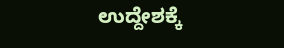ಉದ್ದೇಶಕ್ಕೆ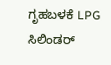ಗೃಹಬಳಕೆ LPG ಸಿಲಿಂಡರ್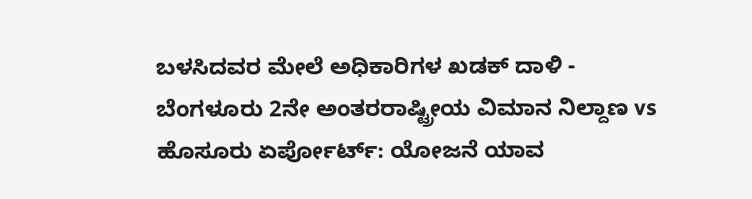ಬಳಸಿದವರ ಮೇಲೆ ಅಧಿಕಾರಿಗಳ ಖಡಕ್ ದಾಳಿ -
ಬೆಂಗಳೂರು 2ನೇ ಅಂತರರಾಷ್ಟ್ರೀಯ ವಿಮಾನ ನಿಲ್ದಾಣ vs ಹೊಸೂರು ಏರ್ಪೋರ್ಟ್: ಯೋಜನೆ ಯಾವ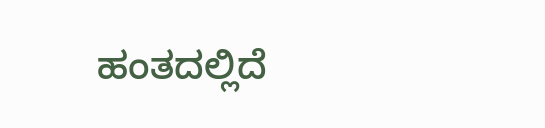ಹಂತದಲ್ಲಿದೆ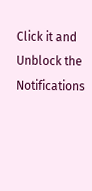Click it and Unblock the Notifications